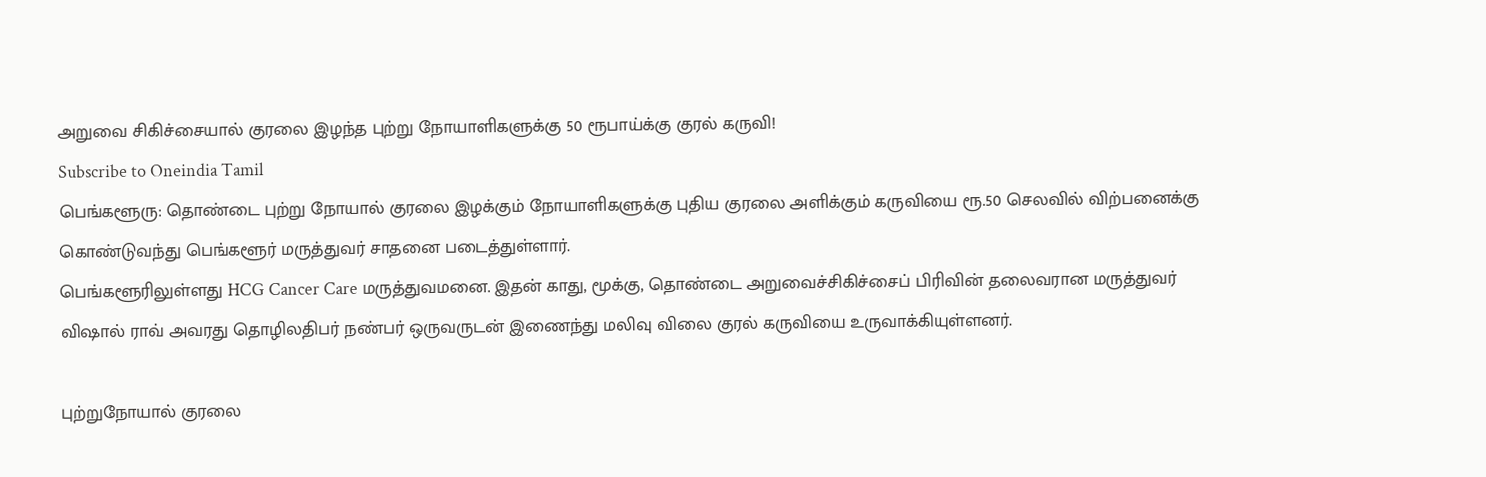அறுவை சிகிச்சையால் குரலை இழந்த புற்று நோயாளிகளுக்கு 50 ரூபாய்க்கு குரல் கருவி!
Subscribe to Oneindia Tamil
பெங்களூரு: தொண்டை புற்று நோயால் குரலை இழக்கும் நோயாளிகளுக்கு புதிய குரலை அளிக்கும் கருவியை ரூ.50 செலவில் விற்பனைக்கு கொண்டுவந்து பெங்களூர் மருத்துவர் சாதனை படைத்துள்ளார்.
பெங்களூரிலுள்ளது HCG Cancer Care மருத்துவமனை. இதன் காது, மூக்கு, தொண்டை அறுவைச்சிகிச்சைப் பிரிவின் தலைவரான மருத்துவர் விஷால் ராவ் அவரது தொழிலதிபர் நண்பர் ஒருவருடன் இணைந்து மலிவு விலை குரல் கருவியை உருவாக்கியுள்ளனர்.

புற்றுநோயால் குரலை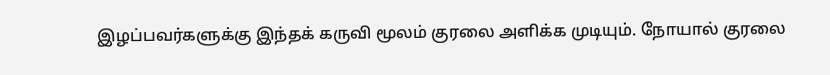இழப்பவர்களுக்கு இந்தக் கருவி மூலம் குரலை அளிக்க முடியும். நோயால் குரலை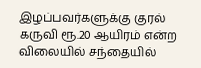இழப்பவர்களுக்கு குரல் கருவி ரூ.20 ஆயிரம் என்ற விலையில் சந்தையில்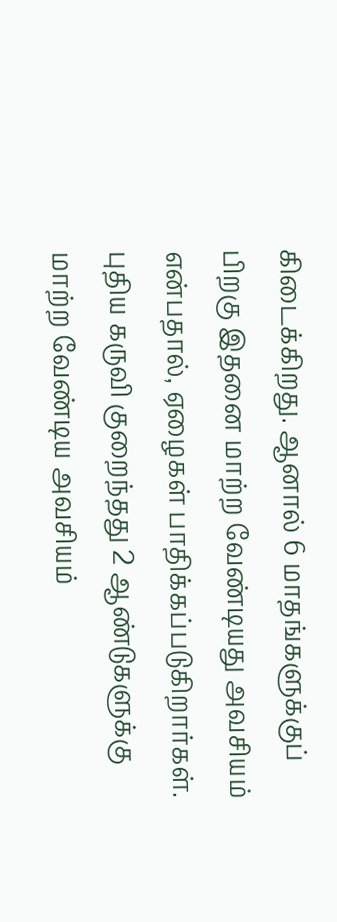கிடைக்கிறது. ஆனால் 6 மாதங்களுக்குப் பிறகு இதனை மாற்ற வேண்டியது அவசியம் என்பதால், ஏழைகள் பாதிக்கப்படுகிறார்கள்.
புதிய கருவி குறைந்தது 2 ஆண்டுகளுக்கு மாற்ற வேண்டிய அவசியம்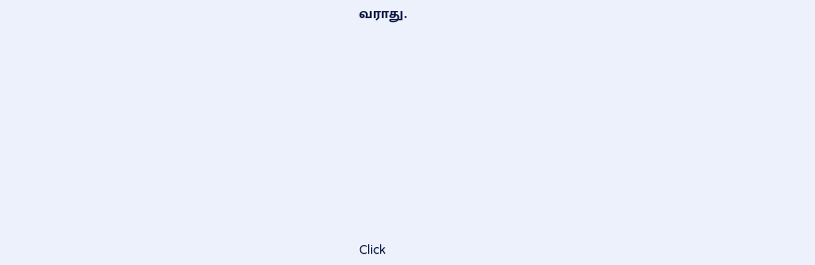வராது.












Click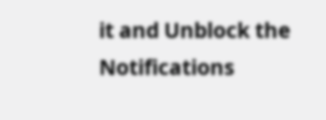it and Unblock the Notifications